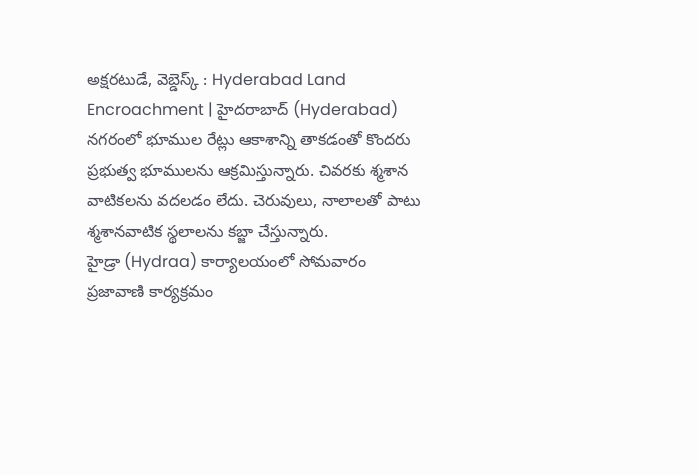అక్షరటుడే, వెబ్డెస్క్ : Hyderabad Land Encroachment | హైదరాబాద్ (Hyderabad) నగరంలో భూముల రేట్లు ఆకాశాన్ని తాకడంతో కొందరు ప్రభుత్వ భూములను ఆక్రమిస్తున్నారు. చివరకు శ్మశాన వాటికలను వదలడం లేదు. చెరువులు, నాలాలతో పాటు శ్మశానవాటిక స్థలాలను కబ్జా చేస్తున్నారు.
హైడ్రా (Hydraa) కార్యాలయంలో సోమవారం ప్రజావాణి కార్యక్రమం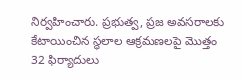నిర్వహించారు. ప్రభుత్వ, ప్రజ అవసరాలకు కేటాయించిన స్థలాల ఆక్రమణలపై మొత్తం 32 ఫిర్యాదులు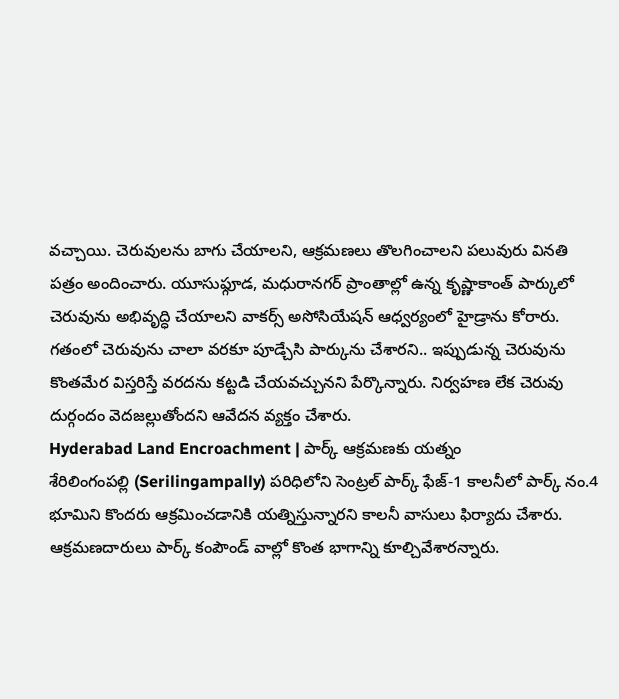వచ్చాయి. చెరువులను బాగు చేయాలని, ఆక్రమణలు తొలగించాలని పలువురు వినతి పత్రం అందించారు. యూసుఫ్గూడ, మధురానగర్ ప్రాంతాల్లో ఉన్న కృష్ణాకాంత్ పార్కులో చెరువును అభివృద్ధి చేయాలని వాకర్స్ అసోసియేషన్ ఆధ్వర్యంలో హైడ్రాను కోరారు. గతంలో చెరువును చాలా వరకూ పూడ్చేసి పార్కును చేశారని.. ఇప్పుడున్న చెరువును కొంతమేర విస్తరిస్తే వరదను కట్టడి చేయవచ్చునని పేర్కొన్నారు. నిర్వహణ లేక చెరువు దుర్గందం వెదజల్లుతోందని ఆవేదన వ్యక్తం చేశారు.
Hyderabad Land Encroachment | పార్క్ ఆక్రమణకు యత్నం
శేరిలింగంపల్లి (Serilingampally) పరిధిలోని సెంట్రల్ పార్క్ ఫేజ్-1 కాలనీలో పార్క్ నం.4 భూమిని కొందరు ఆక్రమించడానికి యత్నిస్తున్నారని కాలనీ వాసులు ఫిర్యాదు చేశారు. ఆక్రమణదారులు పార్క్ కంపౌండ్ వాల్లో కొంత భాగాన్ని కూల్చివేశారన్నారు.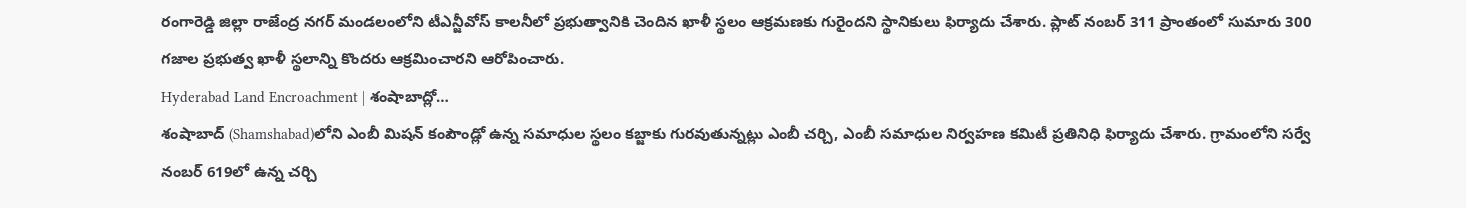రంగారెడ్డి జిల్లా రాజేంద్ర నగర్ మండలంలోని టీఎన్జీవోస్ కాలనీలో ప్రభుత్వానికి చెందిన ఖాళీ స్థలం ఆక్రమణకు గురైందని స్థానికులు ఫిర్యాదు చేశారు. ప్లాట్ నంబర్ 311 ప్రాంతంలో సుమారు 300 గజాల ప్రభుత్వ ఖాళీ స్థలాన్ని కొందరు ఆక్రమించారని ఆరోపించారు.
Hyderabad Land Encroachment | శంషాబాద్లో…
శంషాబాద్ (Shamshabad)లోని ఎంబీ మిషన్ కంపౌండ్లో ఉన్న సమాధుల స్థలం కబ్జాకు గురవుతున్నట్లు ఎంబీ చర్చి, ఎంబీ సమాధుల నిర్వహణ కమిటీ ప్రతినిధి ఫిర్యాదు చేశారు. గ్రామంలోని సర్వే నంబర్ 619లో ఉన్న చర్చి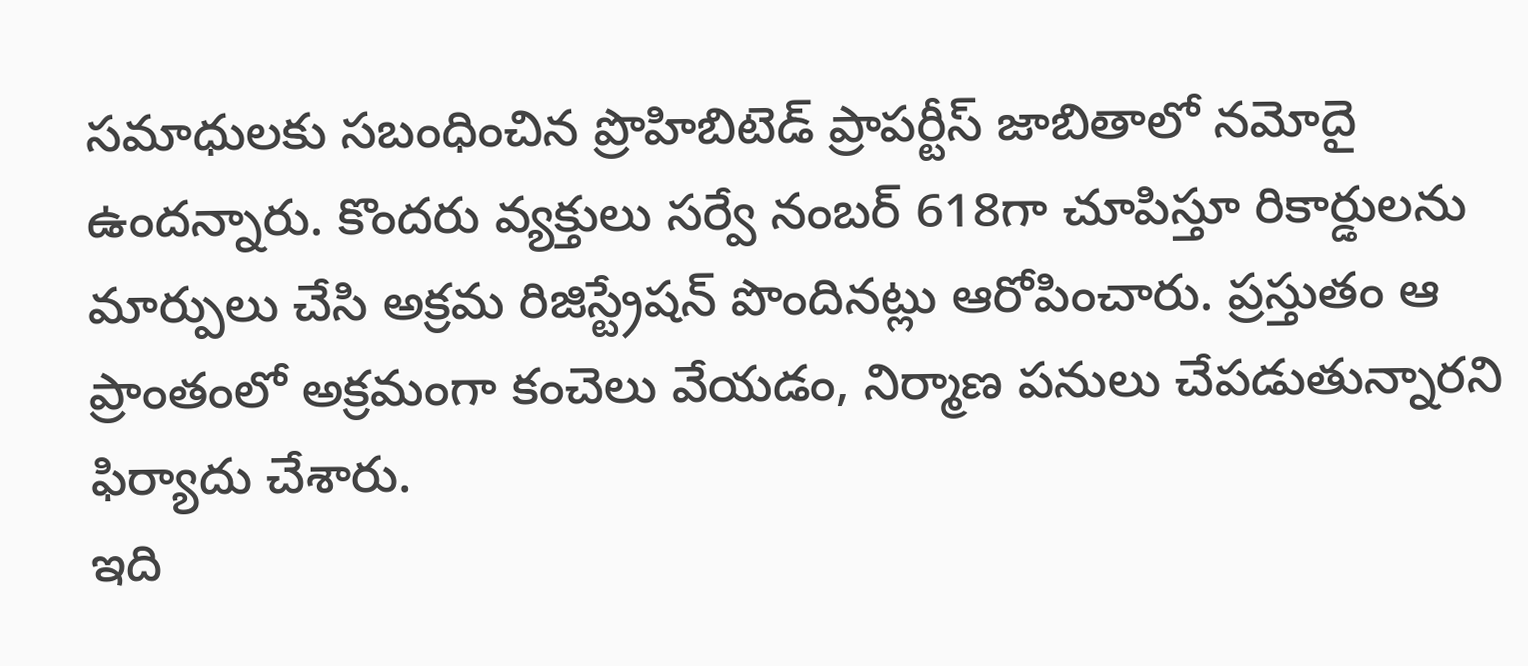సమాధులకు సబంధించిన ప్రొహిబిటెడ్ ప్రాపర్టీస్ జాబితాలో నమోదై ఉందన్నారు. కొందరు వ్యక్తులు సర్వే నంబర్ 618గా చూపిస్తూ రికార్డులను మార్పులు చేసి అక్రమ రిజిస్ట్రేషన్ పొందినట్లు ఆరోపించారు. ప్రస్తుతం ఆ ప్రాంతంలో అక్రమంగా కంచెలు వేయడం, నిర్మాణ పనులు చేపడుతున్నారని ఫిర్యాదు చేశారు.
ఇది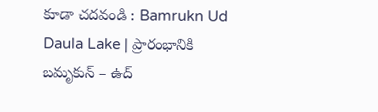కూడా చదవండి : Bamrukn Ud Daula Lake | ప్రారంభానికి బమృకున్ – ఉద్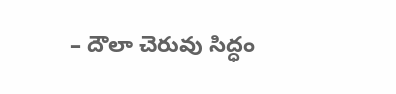– దౌలా చెరువు సిద్ధం